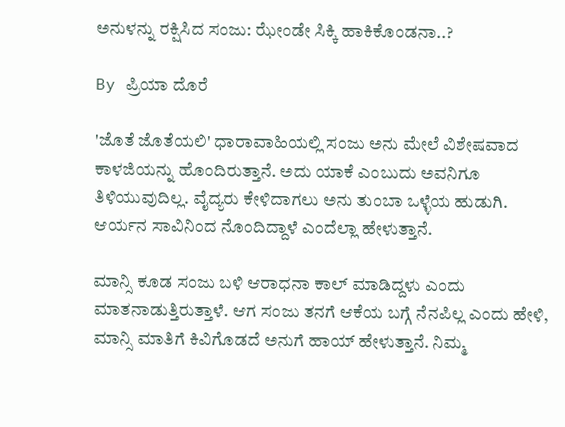ಅನುಳನ್ನು ರಕ್ಷಿಸಿದ ಸಂಜು: ಝೇಂಡೇ ಸಿಕ್ಕಿ ಹಾಕಿಕೊಂಡನಾ..?

By ಪ್ರಿಯಾ ದೊರೆ

'ಜೊತೆ ಜೊತೆಯಲಿ' ಧಾರಾವಾಹಿಯಲ್ಲಿ ಸಂಜು ಅನು ಮೇಲೆ ವಿಶೇಷವಾದ ಕಾಳಜಿಯನ್ನು ಹೊಂದಿರುತ್ತಾನೆ. ಅದು ಯಾಕೆ ಎಂಬುದು ಅವನಿಗೂ ತಿಳಿಯುವುದಿಲ್ಲ. ವೈದ್ಯರು ಕೇಳಿದಾಗಲು ಅನು ತುಂಬಾ ಒಳ್ಳೆಯ ಹುಡುಗಿ. ಆರ್ಯನ ಸಾವಿನಿಂದ ನೊಂದಿದ್ದಾಳೆ ಎಂದೆಲ್ಲಾ ಹೇಳುತ್ತಾನೆ.

ಮಾನ್ಸಿ ಕೂಡ ಸಂಜು ಬಳಿ ಆರಾಧನಾ ಕಾಲ್ ಮಾಡಿದ್ದಳು ಎಂದು ಮಾತನಾಡುತ್ತಿರುತ್ತಾಳೆ. ಆಗ ಸಂಜು ತನಗೆ ಆಕೆಯ ಬಗ್ಗೆ ನೆನಪಿಲ್ಲ ಎಂದು ಹೇಳಿ, ಮಾನ್ಸಿ ಮಾತಿಗೆ ಕಿವಿಗೊಡದೆ ಅನುಗೆ ಹಾಯ್ ಹೇಳುತ್ತಾನೆ. ನಿಮ್ಮ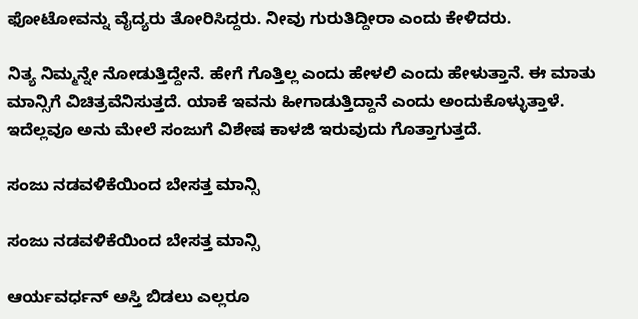ಫೋಟೋವನ್ನು ವೈದ್ಯರು ತೋರಿಸಿದ್ದರು. ನೀವು ಗುರುತಿದ್ದೀರಾ ಎಂದು ಕೇಳಿದರು.

ನಿತ್ಯ ನಿಮ್ಮನ್ನೇ ನೋಡುತ್ತಿದ್ದೇನೆ. ಹೇಗೆ ಗೊತ್ತಿಲ್ಲ ಎಂದು ಹೇಳಲಿ ಎಂದು ಹೇಳುತ್ತಾನೆ. ಈ ಮಾತು ಮಾನ್ಸಿಗೆ ವಿಚಿತ್ರವೆನಿಸುತ್ತದೆ. ಯಾಕೆ ಇವನು ಹೀಗಾಡುತ್ತಿದ್ದಾನೆ ಎಂದು ಅಂದುಕೊಳ್ಳುತ್ತಾಳೆ. ಇದೆಲ್ಲವೂ ಅನು ಮೇಲೆ ಸಂಜುಗೆ ವಿಶೇಷ ಕಾಳಜಿ ಇರುವುದು ಗೊತ್ತಾಗುತ್ತದೆ.

ಸಂಜು ನಡವಳಿಕೆಯಿಂದ ಬೇಸತ್ತ ಮಾನ್ಸಿ

ಸಂಜು ನಡವಳಿಕೆಯಿಂದ ಬೇಸತ್ತ ಮಾನ್ಸಿ

ಆರ್ಯವರ್ಧನ್ ಅಸ್ತಿ ಬಿಡಲು ಎಲ್ಲರೂ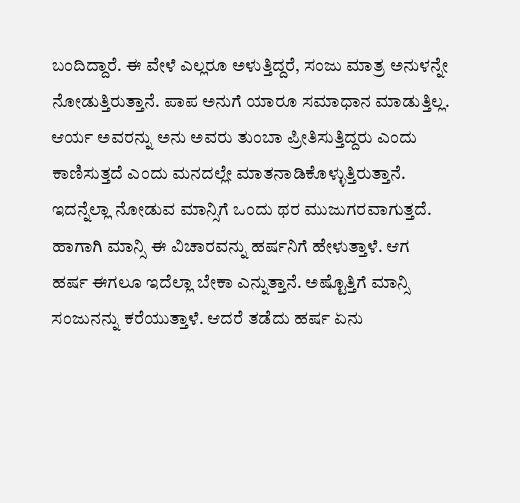ಬಂದಿದ್ದಾರೆ. ಈ ವೇಳೆ ಎಲ್ಲರೂ ಅಳುತ್ತಿದ್ದರೆ, ಸಂಜು ಮಾತ್ರ ಅನುಳನ್ನೇ ನೋಡುತ್ತಿರುತ್ತಾನೆ. ಪಾಪ ಅನುಗೆ ಯಾರೂ ಸಮಾಧಾನ ಮಾಡುತ್ತಿಲ್ಲ. ಆರ್ಯ ಅವರನ್ನು ಅನು ಅವರು ತುಂಬಾ ಪ್ರೀತಿಸುತ್ತಿದ್ದರು ಎಂದು ಕಾಣಿಸುತ್ತದೆ ಎಂದು ಮನದಲ್ಲೇ ಮಾತನಾಡಿಕೊಳ್ಳುತ್ತಿರುತ್ತಾನೆ. ಇದನ್ನೆಲ್ಲಾ ನೋಡುವ ಮಾನ್ಸಿಗೆ ಒಂದು ಥರ ಮುಜುಗರವಾಗುತ್ತದೆ. ಹಾಗಾಗಿ ಮಾನ್ಸಿ ಈ ವಿಚಾರವನ್ನು ಹರ್ಷನಿಗೆ ಹೇಳುತ್ತಾಳೆ. ಆಗ ಹರ್ಷ ಈಗಲೂ ಇದೆಲ್ಲಾ ಬೇಕಾ ಎನ್ನುತ್ತಾನೆ. ಅಷ್ಟೊತ್ತಿಗೆ ಮಾನ್ಸಿ ಸಂಜುನನ್ನು ಕರೆಯುತ್ತಾಳೆ. ಆದರೆ ತಡೆದು ಹರ್ಷ ಏನು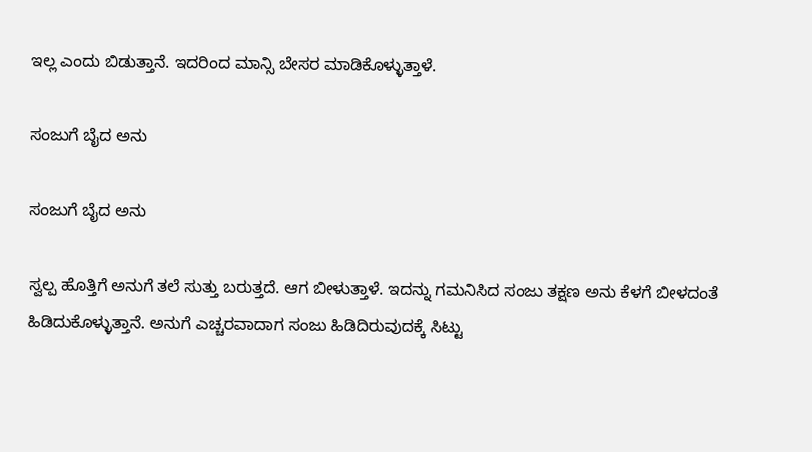ಇಲ್ಲ ಎಂದು ಬಿಡುತ್ತಾನೆ. ಇದರಿಂದ ಮಾನ್ಸಿ ಬೇಸರ ಮಾಡಿಕೊಳ್ಳುತ್ತಾಳೆ.

ಸಂಜುಗೆ ಬೈದ ಅನು

ಸಂಜುಗೆ ಬೈದ ಅನು

ಸ್ವಲ್ಪ ಹೊತ್ತಿಗೆ ಅನುಗೆ ತಲೆ ಸುತ್ತು ಬರುತ್ತದೆ. ಆಗ ಬೀಳುತ್ತಾಳೆ. ಇದನ್ನು ಗಮನಿಸಿದ ಸಂಜು ತಕ್ಷಣ ಅನು ಕೆಳಗೆ ಬೀಳದಂತೆ ಹಿಡಿದುಕೊಳ್ಳುತ್ತಾನೆ. ಅನುಗೆ ಎಚ್ಚರವಾದಾಗ ಸಂಜು ಹಿಡಿದಿರುವುದಕ್ಕೆ ಸಿಟ್ಟು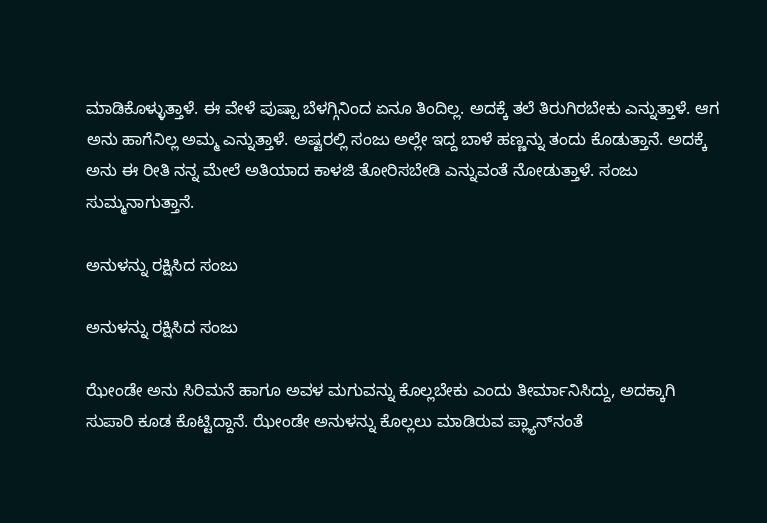ಮಾಡಿಕೊಳ್ಳುತ್ತಾಳೆ. ಈ ವೇಳೆ ಪುಷ್ಪಾ ಬೆಳಗ್ಗಿನಿಂದ ಏನೂ ತಿಂದಿಲ್ಲ. ಅದಕ್ಕೆ ತಲೆ ತಿರುಗಿರಬೇಕು ಎನ್ನುತ್ತಾಳೆ. ಆಗ ಅನು ಹಾಗೆನಿಲ್ಲ ಅಮ್ಮ ಎನ್ನುತ್ತಾಳೆ. ಅಷ್ಟರಲ್ಲಿ ಸಂಜು ಅಲ್ಲೇ ಇದ್ದ ಬಾಳೆ ಹಣ್ಣನ್ನು ತಂದು ಕೊಡುತ್ತಾನೆ. ಅದಕ್ಕೆ ಅನು ಈ ರೀತಿ ನನ್ನ ಮೇಲೆ ಅತಿಯಾದ ಕಾಳಜಿ ತೋರಿಸಬೇಡಿ ಎನ್ನುವಂತೆ ನೋಡುತ್ತಾಳೆ. ಸಂಜು ಸುಮ್ಮನಾಗುತ್ತಾನೆ.

ಅನುಳನ್ನು ರಕ್ಷಿಸಿದ ಸಂಜು

ಅನುಳನ್ನು ರಕ್ಷಿಸಿದ ಸಂಜು

ಝೇಂಡೇ ಅನು ಸಿರಿಮನೆ ಹಾಗೂ ಅವಳ ಮಗುವನ್ನು ಕೊಲ್ಲಬೇಕು ಎಂದು ತೀರ್ಮಾನಿಸಿದ್ದು, ಅದಕ್ಕಾಗಿ ಸುಪಾರಿ ಕೂಡ ಕೊಟ್ಟಿದ್ದಾನೆ. ಝೇಂಡೇ ಅನುಳನ್ನು ಕೊಲ್ಲಲು ಮಾಡಿರುವ ಪ್ಲ್ಯಾನ್‌ನಂತೆ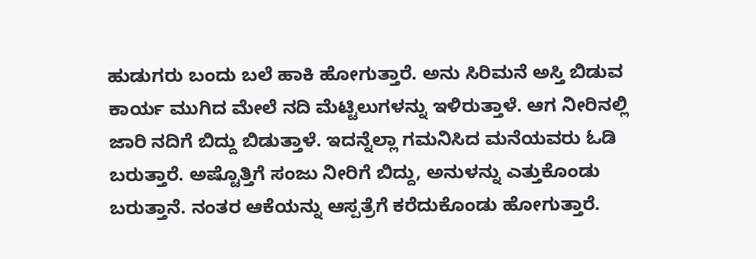ಹುಡುಗರು ಬಂದು ಬಲೆ ಹಾಕಿ ಹೋಗುತ್ತಾರೆ. ಅನು ಸಿರಿಮನೆ ಅಸ್ತಿ ಬಿಡುವ ಕಾರ್ಯ ಮುಗಿದ ಮೇಲೆ ನದಿ ಮೆಟ್ಟಿಲುಗಳನ್ನು ಇಳಿರುತ್ತಾಳೆ. ಆಗ ನೀರಿನಲ್ಲಿ ಜಾರಿ ನದಿಗೆ ಬಿದ್ದು ಬಿಡುತ್ತಾಳೆ. ಇದನ್ನೆಲ್ಲಾ ಗಮನಿಸಿದ ಮನೆಯವರು ಓಡಿ ಬರುತ್ತಾರೆ. ಅಷ್ಟೊತ್ತಿಗೆ ಸಂಜು ನೀರಿಗೆ ಬಿದ್ದು, ಅನುಳನ್ನು ಎತ್ತುಕೊಂಡು ಬರುತ್ತಾನೆ. ನಂತರ ಆಕೆಯನ್ನು ಆಸ್ಪತ್ರೆಗೆ ಕರೆದುಕೊಂಡು ಹೋಗುತ್ತಾರೆ.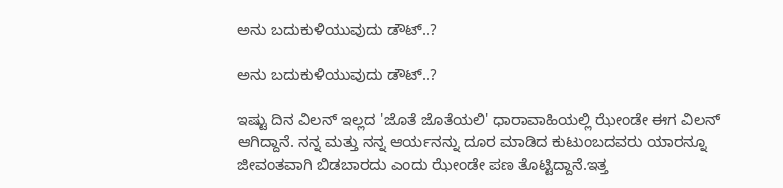ಅನು ಬದುಕುಳಿಯುವುದು ಡೌಟ್..?

ಅನು ಬದುಕುಳಿಯುವುದು ಡೌಟ್..?

ಇಷ್ಟು ದಿನ ವಿಲನ್ ಇಲ್ಲದ 'ಜೊತೆ ಜೊತೆಯಲಿ' ಧಾರಾವಾಹಿಯಲ್ಲಿ ಝೇಂಡೇ ಈಗ ವಿಲನ್ ಆಗಿದ್ದಾನೆ. ನನ್ನ ಮತ್ತು ನನ್ನ ಆರ್ಯನನ್ನು ದೂರ ಮಾಡಿದ ಕುಟುಂಬದವರು ಯಾರನ್ನೂ ಜೀವಂತವಾಗಿ ಬಿಡಬಾರದು ಎಂದು ಝೇಂಡೇ ಪಣ ತೊಟ್ಟಿದ್ದಾನೆ.ಇತ್ತ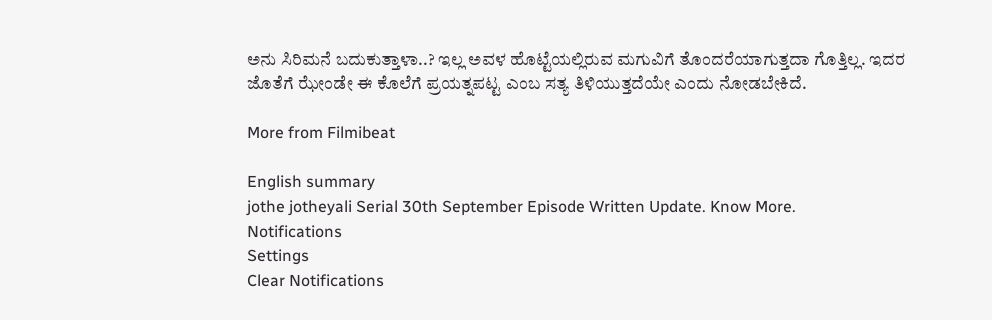ಅನು ಸಿರಿಮನೆ ಬದುಕುತ್ತಾಳಾ..? ಇಲ್ಲ ಅವಳ ಹೊಟ್ಟೆಯಲ್ಲಿರುವ ಮಗುವಿಗೆ ತೊಂದರೆಯಾಗುತ್ತದಾ ಗೊತ್ತಿಲ್ಲ. ಇದರ ಜೊತೆಗೆ ಝೇಂಡೇ ಈ ಕೊಲೆಗೆ ಪ್ರಯತ್ನಪಟ್ಟ ಎಂಬ ಸತ್ಯ ತಿಳಿಯುತ್ತದೆಯೇ ಎಂದು ನೋಡಬೇಕಿದೆ.

More from Filmibeat

English summary
jothe jotheyali Serial 30th September Episode Written Update. Know More.
Notifications
Settings
Clear Notifications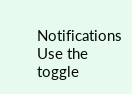Notifications
Use the toggle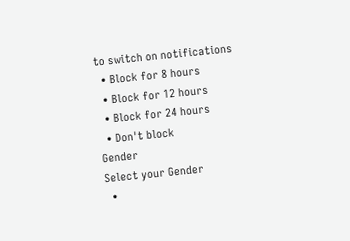to switch on notifications
  • Block for 8 hours
  • Block for 12 hours
  • Block for 24 hours
  • Don't block
Gender
Select your Gender
  •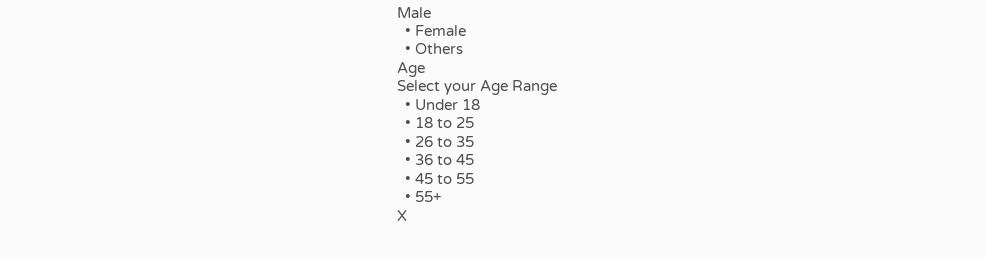Male
  • Female
  • Others
Age
Select your Age Range
  • Under 18
  • 18 to 25
  • 26 to 35
  • 36 to 45
  • 45 to 55
  • 55+
X